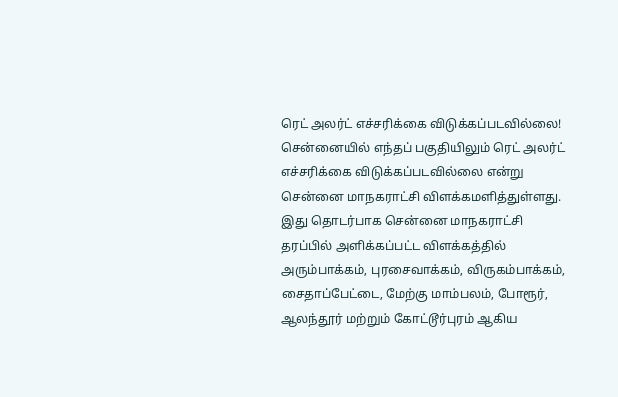ரெட் அலர்ட் எச்சரிக்கை விடுக்கப்படவில்லை!
சென்னையில் எந்தப் பகுதியிலும் ரெட் அலர்ட் எச்சரிக்கை விடுக்கப்படவில்லை என்று சென்னை மாநகராட்சி விளக்கமளித்துள்ளது.
இது தொடர்பாக சென்னை மாநகராட்சி தரப்பில் அளிக்கப்பட்ட விளக்கத்தில் அரும்பாக்கம், புரசைவாக்கம், விருகம்பாக்கம், சைதாப்பேட்டை, மேற்கு மாம்பலம், போரூர், ஆலந்தூர் மற்றும் கோட்டூர்புரம் ஆகிய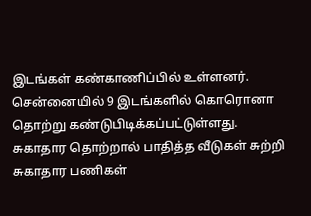இடங்கள் கண்காணிப்பில் உள்ளனர். சென்னையில் 9 இடங்களில் கொரொனா தொற்று கண்டுபிடிக்கப்பட்டுள்ளது.
சுகாதார தொற்றால் பாதித்த வீடுகள் சுற்றி சுகாதார பணிகள்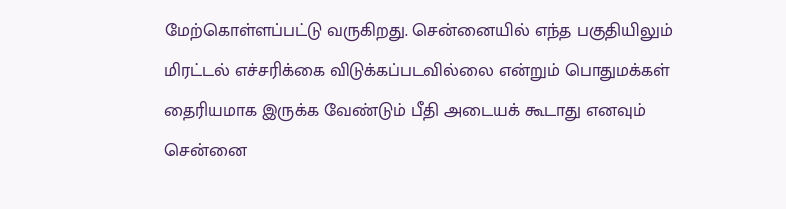மேற்கொள்ளப்பட்டு வருகிறது. சென்னையில் எந்த பகுதியிலும் மிரட்டல் எச்சரிக்கை விடுக்கப்படவில்லை என்றும் பொதுமக்கள் தைரியமாக இருக்க வேண்டும் பீதி அடையக் கூடாது எனவும் சென்னை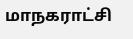மாநகராட்சி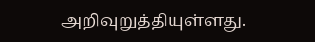அறிவுறுத்தியுள்ளது.